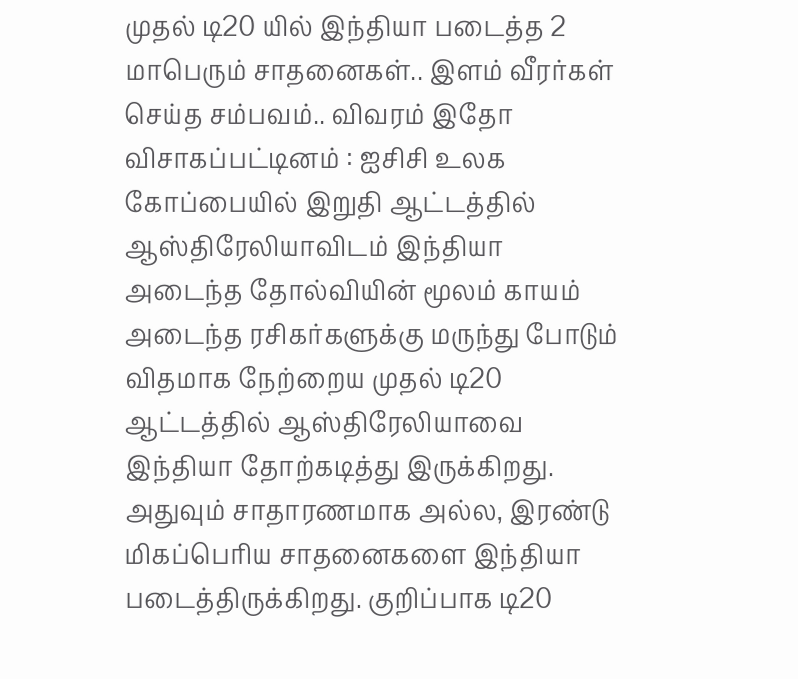முதல் டி20 யில் இந்தியா படைத்த 2 மாபெரும் சாதனைகள்.. இளம் வீரர்கள் செய்த சம்பவம்.. விவரம் இதோ
விசாகப்பட்டினம் : ஐசிசி உலக கோப்பையில் இறுதி ஆட்டத்தில் ஆஸ்திரேலியாவிடம் இந்தியா அடைந்த தோல்வியின் மூலம் காயம் அடைந்த ரசிகர்களுக்கு மருந்து போடும் விதமாக நேற்றைய முதல் டி20 ஆட்டத்தில் ஆஸ்திரேலியாவை இந்தியா தோற்கடித்து இருக்கிறது.
அதுவும் சாதாரணமாக அல்ல, இரண்டு மிகப்பெரிய சாதனைகளை இந்தியா படைத்திருக்கிறது. குறிப்பாக டி20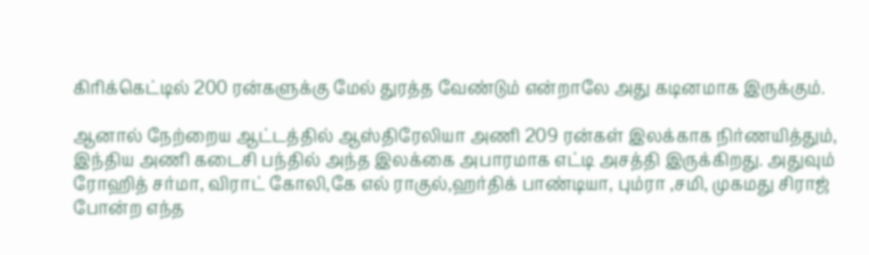கிரிக்கெட்டில் 200 ரன்களுக்கு மேல் துரத்த வேண்டும் என்றாலே அது கடினமாக இருக்கும்.

ஆனால் நேற்றைய ஆட்டத்தில் ஆஸ்திரேலியா அணி 209 ரன்கள் இலக்காக நிர்ணயித்தும், இந்திய அணி கடைசி பந்தில் அந்த இலக்கை அபாரமாக எட்டி அசத்தி இருக்கிறது. அதுவும் ரோஹித் சர்மா, விராட் கோலி,கே எல் ராகுல்,ஹர்திக் பாண்டியா, பும்ரா ,சமி, முகமது சிராஜ் போன்ற எந்த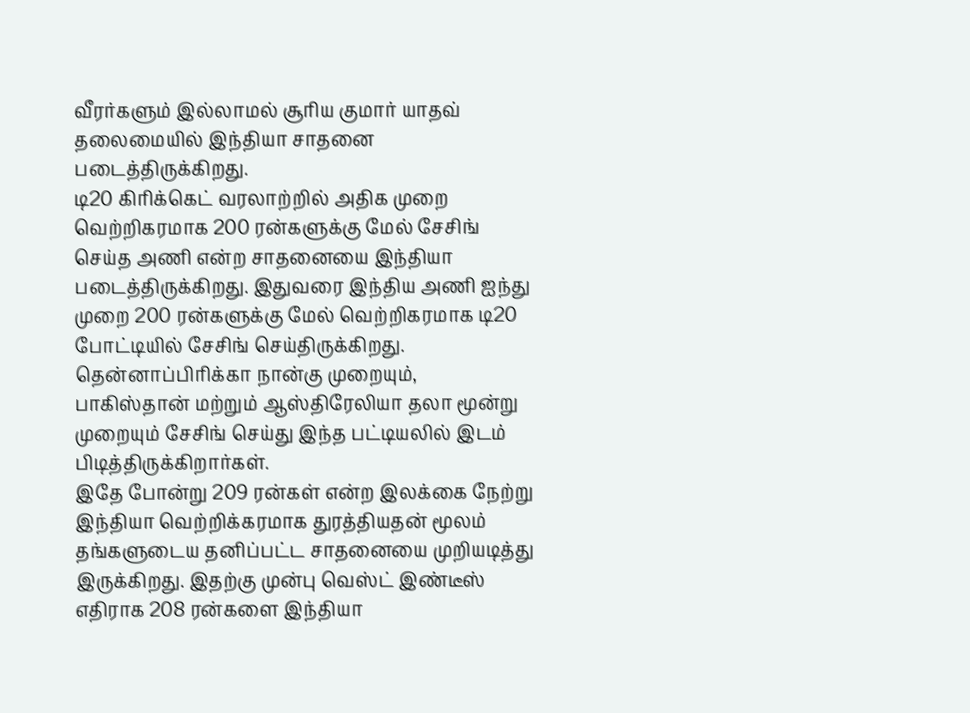வீரர்களும் இல்லாமல் சூரிய குமார் யாதவ் தலைமையில் இந்தியா சாதனை படைத்திருக்கிறது.
டி20 கிரிக்கெட் வரலாற்றில் அதிக முறை வெற்றிகரமாக 200 ரன்களுக்கு மேல் சேசிங் செய்த அணி என்ற சாதனையை இந்தியா படைத்திருக்கிறது. இதுவரை இந்திய அணி ஐந்து முறை 200 ரன்களுக்கு மேல் வெற்றிகரமாக டி20 போட்டியில் சேசிங் செய்திருக்கிறது. தென்னாப்பிரிக்கா நான்கு முறையும், பாகிஸ்தான் மற்றும் ஆஸ்திரேலியா தலா மூன்று முறையும் சேசிங் செய்து இந்த பட்டியலில் இடம் பிடித்திருக்கிறார்கள்.
இதே போன்று 209 ரன்கள் என்ற இலக்கை நேற்று இந்தியா வெற்றிக்கரமாக துரத்தியதன் மூலம் தங்களுடைய தனிப்பட்ட சாதனையை முறியடித்து இருக்கிறது. இதற்கு முன்பு வெஸ்ட் இண்டீஸ் எதிராக 208 ரன்களை இந்தியா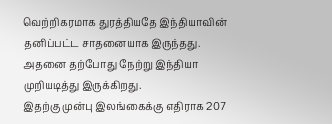வெற்றிகரமாக துரத்தியதே இந்தியாவின் தனிப்பட்ட சாதனையாக இருந்தது. அதனை தற்போது நேற்று இந்தியா முறியடித்து இருக்கிறது.
இதற்கு முன்பு இலங்கைக்கு எதிராக 207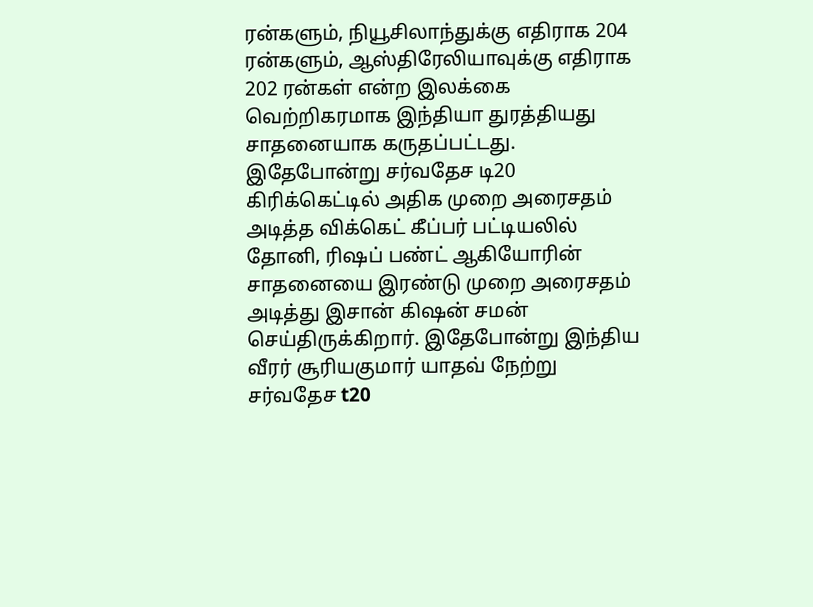ரன்களும், நியூசிலாந்துக்கு எதிராக 204 ரன்களும், ஆஸ்திரேலியாவுக்கு எதிராக 202 ரன்கள் என்ற இலக்கை வெற்றிகரமாக இந்தியா துரத்தியது சாதனையாக கருதப்பட்டது. இதேபோன்று சர்வதேச டி20 கிரிக்கெட்டில் அதிக முறை அரைசதம் அடித்த விக்கெட் கீப்பர் பட்டியலில் தோனி, ரிஷப் பண்ட் ஆகியோரின் சாதனையை இரண்டு முறை அரைசதம் அடித்து இசான் கிஷன் சமன் செய்திருக்கிறார். இதேபோன்று இந்திய வீரர் சூரியகுமார் யாதவ் நேற்று சர்வதேச t20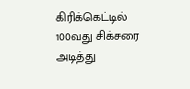கிரிக்கெட்டில் 100வது சிக்சரை அடித்து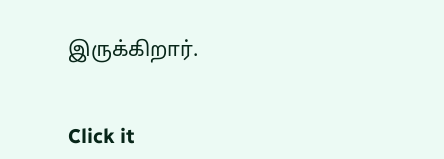இருக்கிறார்.


Click it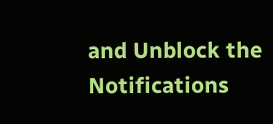and Unblock the Notifications